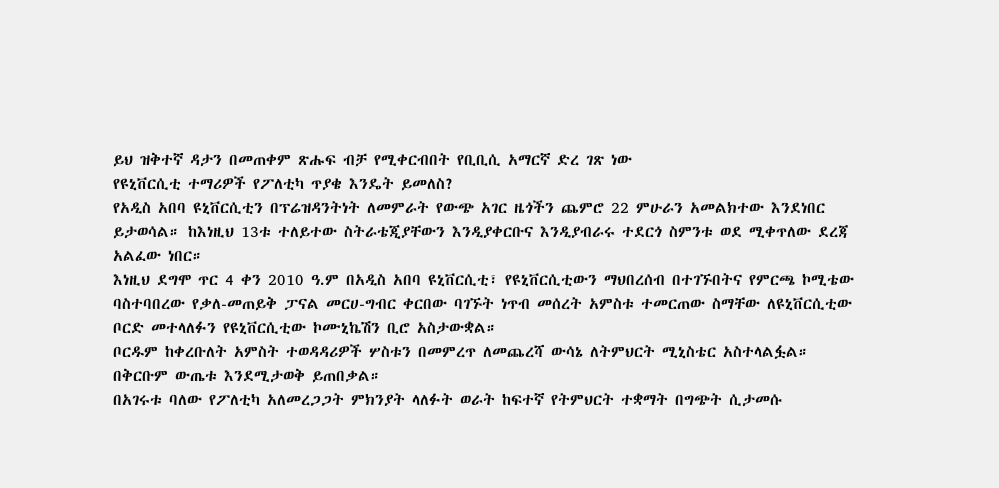ይህ ዝቅተኛ ዳታን በመጠቀም ጽሑፍ ብቻ የሚቀርብበት የቢቢሲ አማርኛ ድረ ገጽ ነው
የዩኒቨርሲቲ ተማሪዎች የፖለቲካ ጥያቄ እንዴት ይመለስ?
የአዲስ አበባ ዩኒቨርሲቲን በፕሬዝዳንትነት ለመምራት የውጭ አገር ዜጎችን ጨምሮ 22 ምሁራን አመልክተው እንደነበር ይታወሳል። ከእነዚህ 13ቱ ተለይተው ስትራቴጂያቸውን እንዲያቀርቡና እንዲያብራሩ ተደርጎ ስምንቱ ወደ ሚቀጥለው ደረጃ አልፈው ነበር።
እነዚህ ደግሞ ጥር 4 ቀን 2010 ዓ.ም በአዲስ አበባ ዩኒቨርሲቲ፣ የዩኒቨርሲቲውን ማህበረሰብ በተገኙበትና የምርጫ ኮሚቴው ባስተባበረው የቃለ-መጠይቅ ፓናል መርሀ-ግብር ቀርበው ባገኙት ነጥብ መሰረት አምስቱ ተመርጠው ስማቸው ለዩኒቨርሲቲው ቦርድ መተላለፉን የዩኒቨርሲቲው ኮሙኒኬሽን ቢሮ አስታውቋል።
ቦርዱም ከቀረቡለት አምስት ተወዳዳሪዎች ሦስቱን በመምረጥ ለመጨረሻ ውሳኔ ለትምህርት ሚኒስቴር አስተላልፏል። በቅርቡም ውጤቱ እንደሚታወቅ ይጠበቃል።
በአገሩቱ ባለው የፖለቲካ አለመረጋጋት ምክንያት ላለፉት ወራት ከፍተኛ የትምህርት ተቋማት በግጭት ሲታመሱ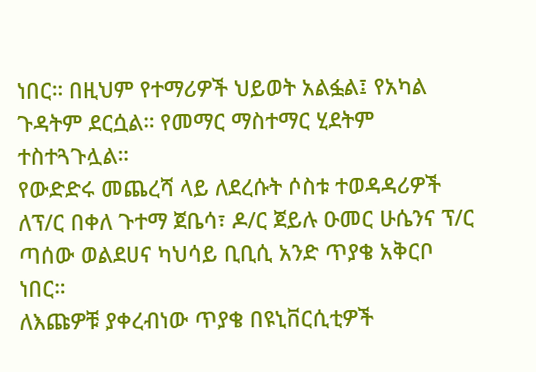ነበር። በዚህም የተማሪዎች ህይወት አልፏል፤ የአካል ጉዳትም ደርሷል። የመማር ማስተማር ሂደትም ተስተጓጉሏል።
የውድድሩ መጨረሻ ላይ ለደረሱት ሶስቱ ተወዳዳሪዎች ለፕ/ር በቀለ ጉተማ ጀቤሳ፣ ዶ/ር ጀይሉ ዑመር ሁሴንና ፕ/ር ጣሰው ወልደሀና ካህሳይ ቢቢሲ አንድ ጥያቄ አቅርቦ ነበር።
ለእጩዎቹ ያቀረብነው ጥያቄ በዩኒቨርሲቲዎች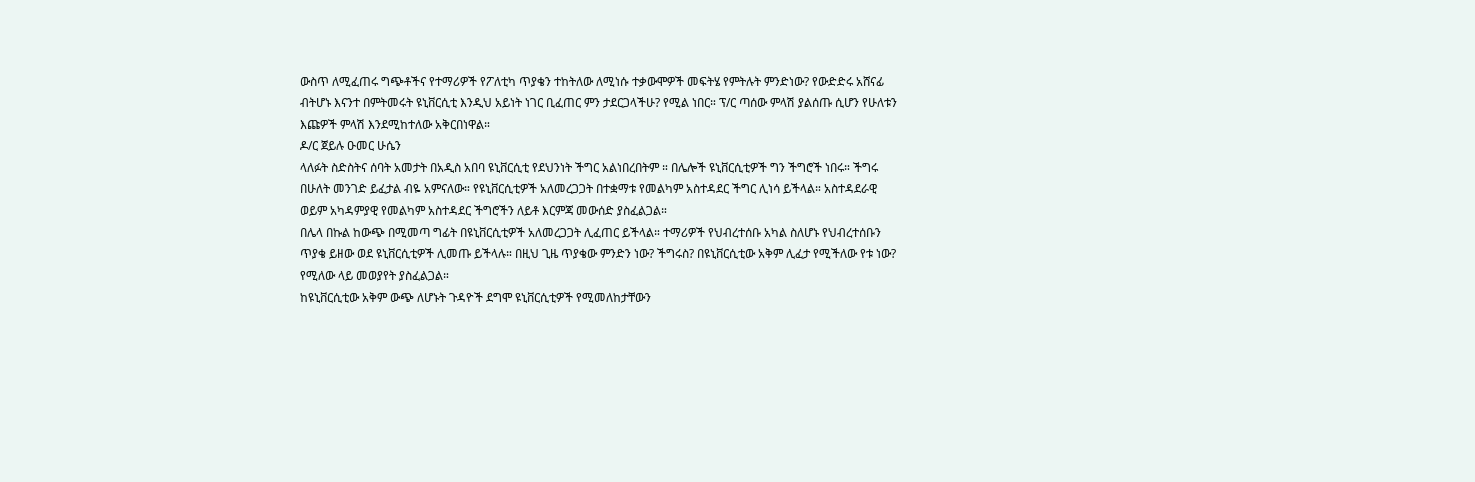ውስጥ ለሚፈጠሩ ግጭቶችና የተማሪዎች የፖለቲካ ጥያቄን ተከትለው ለሚነሱ ተቃውሞዎች መፍትሄ የምትሉት ምንድነው? የውድድሩ አሸናፊ ብትሆኑ እናንተ በምትመሩት ዩኒቨርሲቲ እንዲህ አይነት ነገር ቢፈጠር ምን ታደርጋላችሁ? የሚል ነበር። ፕ/ር ጣሰው ምላሽ ያልሰጡ ሲሆን የሁለቱን እጩዎች ምላሽ እንደሚከተለው አቅርበነዋል።
ዶ/ር ጀይሉ ዑመር ሁሴን
ላለፉት ስድስትና ሰባት አመታት በአዲስ አበባ ዩኒቨርሲቲ የደህንነት ችግር አልነበረበትም ። በሌሎች ዩኒቨርሲቲዎች ግን ችግሮች ነበሩ። ችግሩ በሁለት መንገድ ይፈታል ብዬ አምናለው። የዩኒቨርሲቲዎች አለመረጋጋት በተቋማቱ የመልካም አስተዳደር ችግር ሊነሳ ይችላል። አስተዳደራዊ ወይም አካዳምያዊ የመልካም አስተዳደር ችግሮችን ለይቶ እርምጃ መውሰድ ያስፈልጋል።
በሌላ በኩል ከውጭ በሚመጣ ግፊት በዩኒቨርሲቲዎች አለመረጋጋት ሊፈጠር ይችላል። ተማሪዎች የህብረተሰቡ አካል ስለሆኑ የህብረተሰቡን ጥያቄ ይዘው ወደ ዩኒቨርሲቲዎች ሊመጡ ይችላሉ። በዚህ ጊዜ ጥያቄው ምንድን ነው? ችግሩስ? በዩኒቨርሲቲው አቅም ሊፈታ የሚችለው የቱ ነው? የሚለው ላይ መወያየት ያስፈልጋል።
ከዩኒቨርሲቲው አቅም ውጭ ለሆኑት ጉዳዮች ደግሞ ዩኒቨርሲቲዎች የሚመለከታቸውን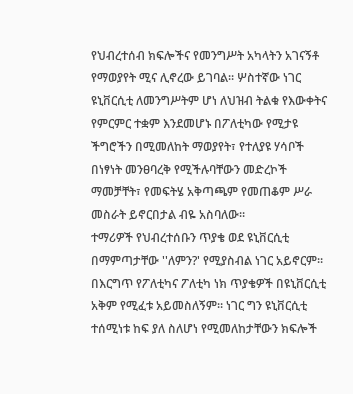የህብረተሰብ ክፍሎችና የመንግሥት አካላትን አገናኝቶ የማወያየት ሚና ሊኖረው ይገባል። ሦስተኛው ነገር ዩኒቨርሲቲ ለመንግሥትም ሆነ ለህዝብ ትልቁ የእውቀትና የምርምር ተቋም እንደመሆኑ በፖለቲካው የሚታዩ ችግሮችን በሚመለከት ማወያየት፣ የተለያዩ ሃሳቦች በነፃነት መንፀባረቅ የሚችሉባቸውን መድረኮች ማመቻቸት፣ የመፍትሄ አቅጣጫም የመጠቆም ሥራ መስራት ይኖርበታል ብዬ አስባለው።
ተማሪዎች የህብረተሰቡን ጥያቄ ወደ ዩኒቨርሲቲ በማምጣታቸው ''ለምን?' የሚያስብል ነገር አይኖርም። በእርግጥ የፖለቲካና ፖለቲካ ነክ ጥያቄዎች በዩኒቨርሲቲ አቅም የሚፈቱ አይመስለኝም። ነገር ግን ዩኒቨርሲቲ ተሰሚነቱ ከፍ ያለ ስለሆነ የሚመለከታቸውን ክፍሎች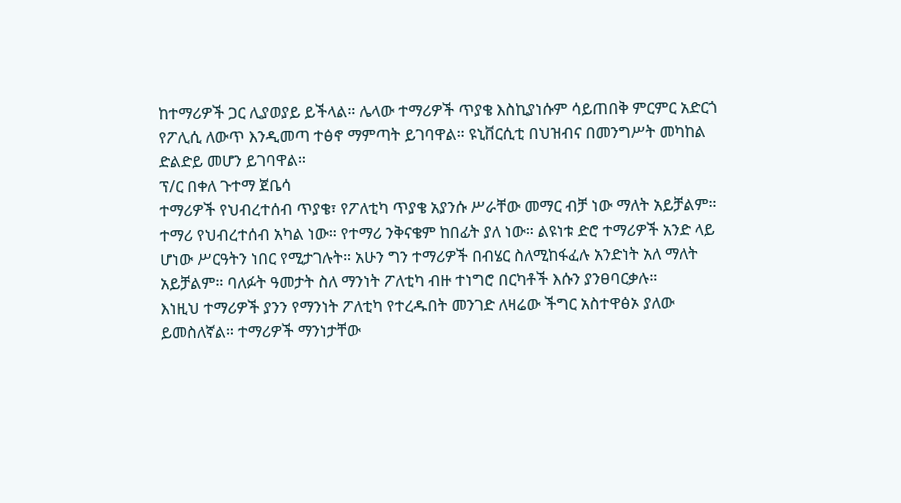ከተማሪዎች ጋር ሊያወያይ ይችላል። ሌላው ተማሪዎች ጥያቄ እስኪያነሱም ሳይጠበቅ ምርምር አድርጎ የፖሊሲ ለውጥ እንዲመጣ ተፅኖ ማምጣት ይገባዋል። ዩኒቨርሲቲ በህዝብና በመንግሥት መካከል ድልድይ መሆን ይገባዋል።
ፕ/ር በቀለ ጉተማ ጀቤሳ
ተማሪዎች የህብረተሰብ ጥያቄ፣ የፖለቲካ ጥያቄ አያንሱ ሥራቸው መማር ብቻ ነው ማለት አይቻልም። ተማሪ የህብረተሰብ አካል ነው። የተማሪ ንቅናቄም ከበፊት ያለ ነው። ልዩነቱ ድሮ ተማሪዎች አንድ ላይ ሆነው ሥርዓትን ነበር የሚታገሉት። አሁን ግን ተማሪዎች በብሄር ስለሚከፋፈሉ አንድነት አለ ማለት አይቻልም። ባለፉት ዓመታት ስለ ማንነት ፖለቲካ ብዙ ተነግሮ በርካቶች እሱን ያንፀባርቃሉ።
እነዚህ ተማሪዎች ያንን የማንነት ፖለቲካ የተረዱበት መንገድ ለዛሬው ችግር አስተዋፅኦ ያለው ይመስለኛል። ተማሪዎች ማንነታቸው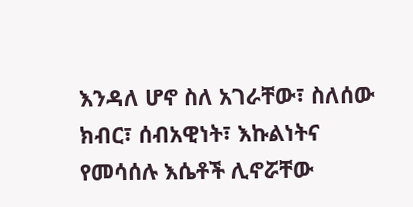እንዳለ ሆኖ ስለ አገራቸው፣ ስለሰው ክብር፣ ሰብአዊነት፣ እኩልነትና የመሳሰሉ እሴቶች ሊኖሯቸው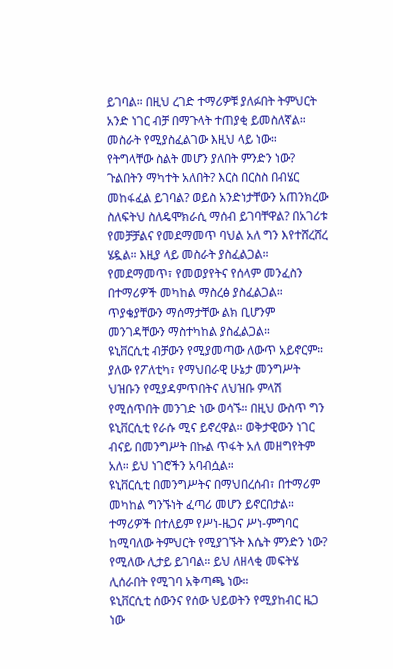ይገባል። በዚህ ረገድ ተማሪዎቹ ያለፉበት ትምህርት አንድ ነገር ብቻ በማጉላት ተጠያቂ ይመስለኛል። መስራት የሚያስፈልገው እዚህ ላይ ነው።
የትግላቸው ስልት መሆን ያለበት ምንድን ነው? ጉልበትን ማካተት አለበት? እርስ በርስስ በብሄር መከፋፈል ይገባል? ወይስ አንድነታቸውን አጠንክረው ስለፍትህ ስለዴሞክራሲ ማሰብ ይገባቸዋል? በአገሪቱ የመቻቻልና የመደማመጥ ባህል አለ ግን እየተሸረሸረ ሄዷል። እዚያ ላይ መስራት ያስፈልጋል። የመደማመጥ፣ የመወያየትና የሰላም መንፈስን በተማሪዎች መካከል ማስረፅ ያስፈልጋል።
ጥያቄያቸውን ማሰማታቸው ልክ ቢሆንም መንገዳቸውን ማስተካከል ያስፈልጋል።
ዩኒቨርሲቲ ብቻውን የሚያመጣው ለውጥ አይኖርም። ያለው የፖለቲካ፣ የማህበራዊ ሁኔታ መንግሥት ህዝቡን የሚያዳምጥበትና ለህዝቡ ምላሽ የሚሰጥበት መንገድ ነው ወሳኙ። በዚህ ውስጥ ግን ዩኒቨርሲቲ የራሱ ሚና ይኖረዋል። ወቅታዊውን ነገር ብናይ በመንግሥት በኩል ጥፋት አለ መዘግየትም አለ። ይህ ነገሮችን አባብሷል።
ዩኒቨርሲቲ በመንግሥትና በማህበረሰብ፣ በተማሪም መካከል ግንኙነት ፈጣሪ መሆን ይኖርበታል። ተማሪዎች በተለይም የሥነ-ዜጋና ሥነ-ምግባር ከሚባለው ትምህርት የሚያገኙት እሴት ምንድን ነው? የሚለው ሊታይ ይገባል። ይህ ለዘላቂ መፍትሄ ሊሰራበት የሚገባ አቅጣጫ ነው።
ዩኒቨርሲቲ ሰውንና የሰው ህይወትን የሚያከብር ዜጋ ነው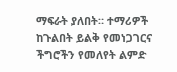ማፍራት ያለበት። ተማሪዎች ከጉልበት ይልቅ የመነጋገርና ችግሮችን የመለየት ልምድ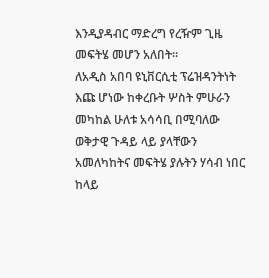እንዲያዳብር ማድረግ የረዥም ጊዜ መፍትሄ መሆን አለበት።
ለአዲስ አበባ ዩኒቨርሲቲ ፕሬዝዳንትነት እጩ ሆነው ከቀረቡት ሦስት ምሁራን መካከል ሁለቱ አሳሳቢ በሚባለው ወቅታዊ ጉዳይ ላይ ያላቸውን አመለካከትና መፍትሄ ያሉትን ሃሳብ ነበር ከላይ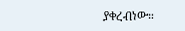ያቀረብነው።